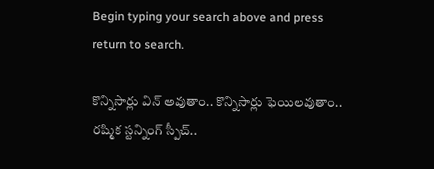Begin typing your search above and press return to search.

కొన్నిసార్లు విన్ అవుతాం.. కొన్నిసార్లు ఫెయిల‌వుతాం.. ర‌ష్మిక స్ట‌న్నింగ్ స్పీచ్..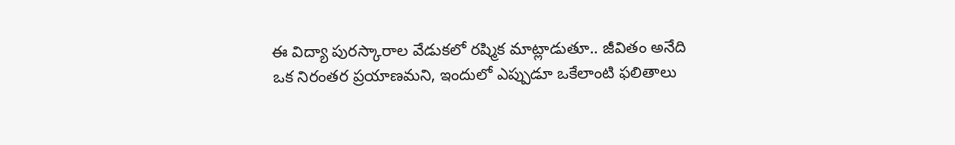ఈ విద్యా పురస్కారాల వేడుకలో రష్మిక మాట్లాడుతూ.. జీవితం అనేది ఒక నిరంతర ప్రయాణమని, ఇందులో ఎప్పుడూ ఒకేలాంటి ఫలితాలు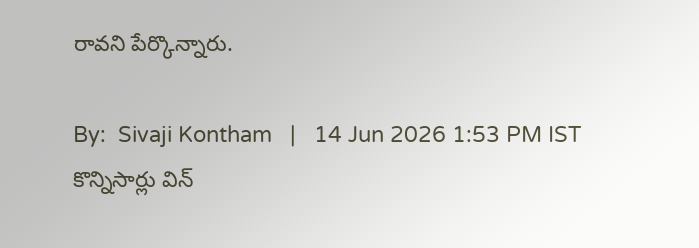రావని పేర్కొన్నారు.

By:  Sivaji Kontham   |   14 Jun 2026 1:53 PM IST
కొన్నిసార్లు విన్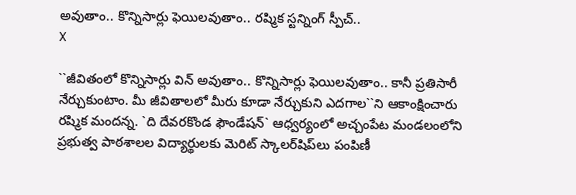అవుతాం.. కొన్నిసార్లు ఫెయిల‌వుతాం.. ర‌ష్మిక స్ట‌న్నింగ్ స్పీచ్..
X

``జీవితంలో కొన్నిసార్లు విన్ అవుతాం.. కొన్నిసార్లు ఫెయిల‌వుతాం.. కానీ ప్ర‌తిసారీ నేర్చుకుంటాం. మీ జీవితాల‌లో మీరు కూడా నేర్చుకుని ఎద‌గాల‌``ని ఆకాంక్షించారు ర‌ష్మిక మంద‌న్న‌. `ది దేవరకొండ ఫౌండేషన్` ఆధ్వర్యంలో అచ్చంపేట మండలంలోని ప్రభుత్వ పాఠశాలల విద్యార్థులకు మెరిట్ స్కాలర్‌షిప్‌లు పంపిణీ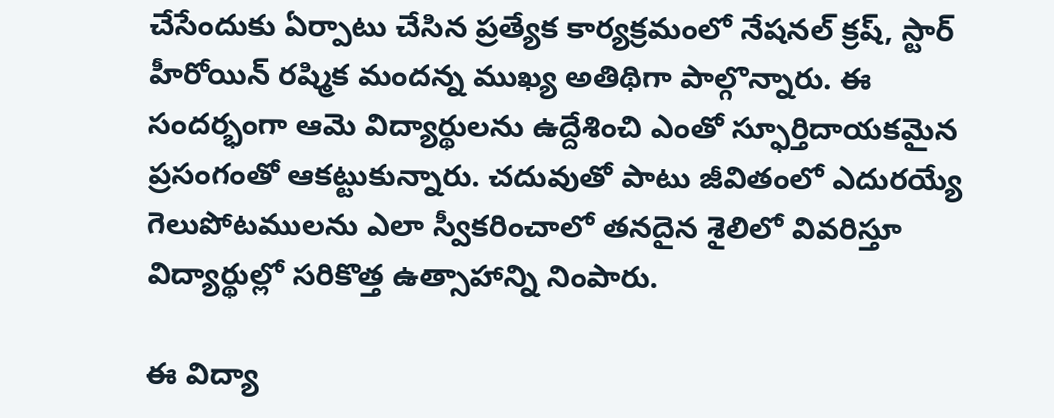చేసేందుకు ఏర్పాటు చేసిన ప్రత్యేక కార్యక్రమంలో నేషనల్ క్రష్, స్టార్ హీరోయిన్ రష్మిక మందన్న ముఖ్య అతిథిగా పాల్గొన్నారు. ఈ సందర్భంగా ఆమె విద్యార్థులను ఉద్దేశించి ఎంతో స్ఫూర్తిదాయకమైన ప్రసంగంతో ఆక‌ట్టుకున్నారు. చదువుతో పాటు జీవితంలో ఎదురయ్యే గెలుపోటములను ఎలా స్వీకరించాలో తనదైన శైలిలో వివరిస్తూ విద్యార్థుల్లో సరికొత్త ఉత్సాహాన్ని నింపారు.

ఈ విద్యా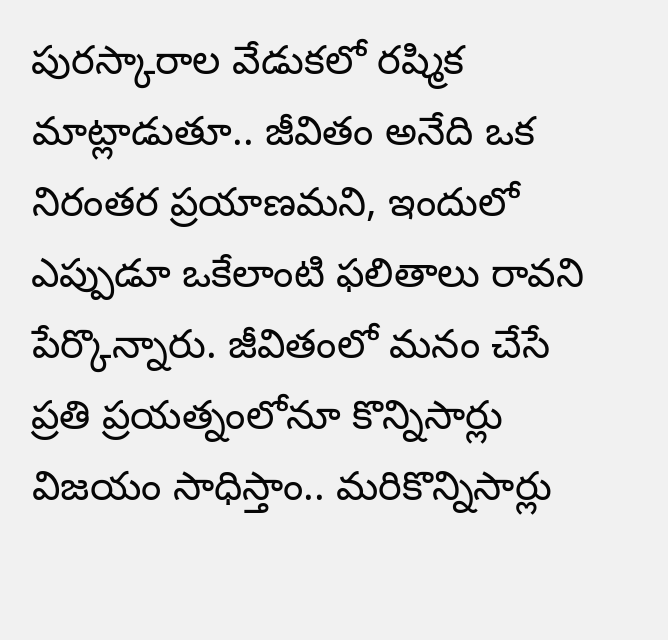పురస్కారాల వేడుకలో రష్మిక మాట్లాడుతూ.. జీవితం అనేది ఒక నిరంతర ప్రయాణమని, ఇందులో ఎప్పుడూ ఒకేలాంటి ఫలితాలు రావని పేర్కొన్నారు. జీవితంలో మనం చేసే ప్రతి ప్రయత్నంలోనూ కొన్నిసార్లు విజయం సాధిస్తాం.. మరికొన్నిసార్లు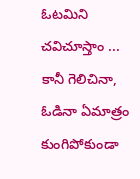ఓటమిని చవిచూస్తాం ... కానీ గెలిచినా, ఓడినా ఏమాత్రం కుంగిపోకుండా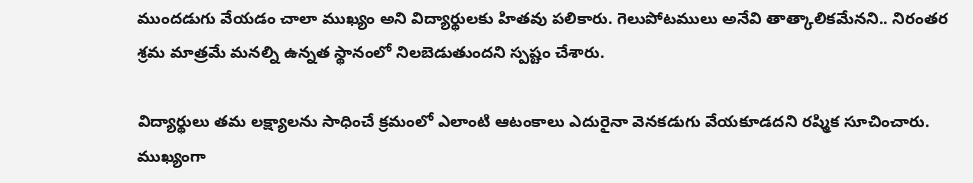ముందడుగు వేయడం చాలా ముఖ్యం అని విద్యార్థులకు హితవు పలికారు. గెలుపోటములు అనేవి తాత్కాలికమేనని.. నిరంతర శ్రమ మాత్రమే మనల్ని ఉన్నత స్థానంలో నిలబెడుతుందని స్పష్టం చేశారు.

విద్యార్థులు తమ లక్ష్యాలను సాధించే క్రమంలో ఎలాంటి ఆటంకాలు ఎదురైనా వెనకడుగు వేయకూడదని రష్మిక సూచించారు. ముఖ్యంగా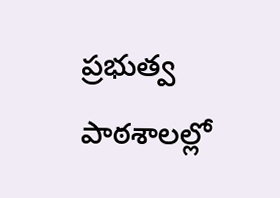ప్రభుత్వ పాఠశాలల్లో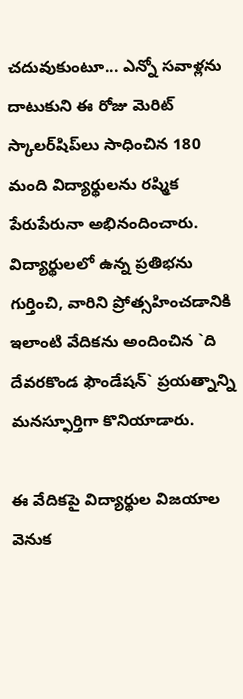చదువుకుంటూ... ఎన్నో సవాళ్లను దాటుకుని ఈ రోజు మెరిట్ స్కాలర్‌షిప్‌లు సాధించిన 180 మంది విద్యార్థులను ర‌ష్మిక‌ పేరుపేరునా అభినందించారు. విద్యార్థులలో ఉన్న ప్రతిభను గుర్తించి, వారిని ప్రోత్సహించడానికి ఇలాంటి వేదికను అందించిన `ది దేవరకొండ ఫౌండేషన్` ప్రయత్నాన్ని మనస్ఫూర్తిగా కొనియాడారు.

ఈ వేదిక‌పై విద్యార్థుల విజయాల వెనుక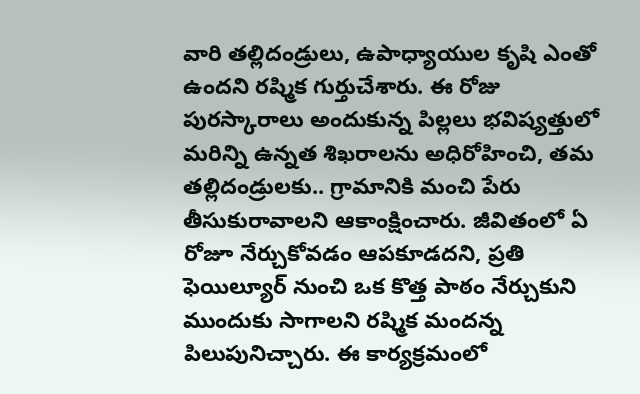వారి తల్లిదండ్రులు, ఉపాధ్యాయుల కృషి ఎంతో ఉందని రష్మిక గుర్తుచేశారు. ఈ రోజు పురస్కారాలు అందుకున్న పిల్లలు భవిష్యత్తులో మరిన్ని ఉన్నత శిఖరాలను అధిరోహించి, తమ తల్లిదండ్రులకు.. గ్రామానికి మంచి పేరు తీసుకురావాలని ఆకాంక్షించారు. జీవితంలో ఏ రోజూ నేర్చుకోవడం ఆపకూడదని, ప్రతి ఫెయిల్యూర్ నుంచి ఒక కొత్త పాఠం నేర్చుకుని ముందుకు సాగాలని రష్మిక మందన్న పిలుపునిచ్చారు. ఈ కార్య‌క్ర‌మంలో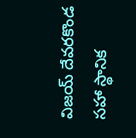విజ‌య్ దేవ‌ర‌కొండ స‌హా స్థానిక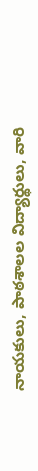నాయ‌కులు, పాఠ‌శాల‌ల విద్యార్థులు, వారి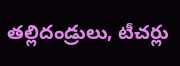త‌ల్లిదండ్రులు, టీచ‌ర్లు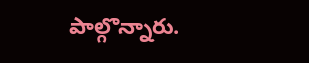పాల్గొన్నారు.